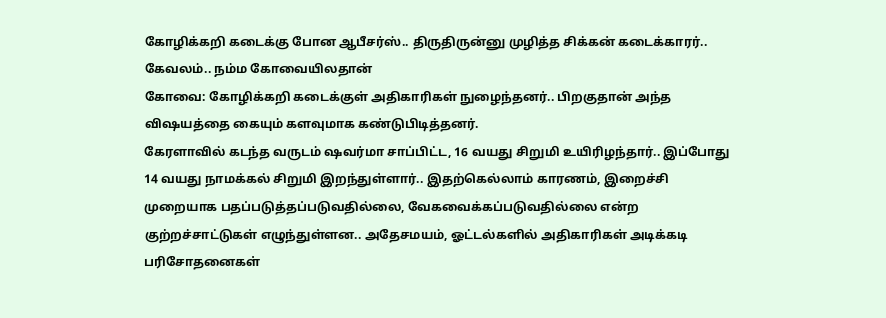கோழிக்கறி கடைக்கு போன ஆபீசர்ஸ்.. திருதிருன்னு முழித்த சிக்கன் கடைக்காரர்.. கேவலம்.. நம்ம கோவையிலதான்
கோவை: கோழிக்கறி கடைக்குள் அதிகாரிகள் நுழைந்தனர்.. பிறகுதான் அந்த விஷயத்தை கையும் களவுமாக கண்டுபிடித்தனர்.
கேரளாவில் கடந்த வருடம் ஷவர்மா சாப்பிட்ட, 16 வயது சிறுமி உயிரிழந்தார்.. இப்போது 14 வயது நாமக்கல் சிறுமி இறந்துள்ளார்.. இதற்கெல்லாம் காரணம், இறைச்சி முறையாக பதப்படுத்தப்படுவதில்லை, வேகவைக்கப்படுவதில்லை என்ற குற்றச்சாட்டுகள் எழுந்துள்ளன.. அதேசமயம், ஓட்டல்களில் அதிகாரிகள் அடிக்கடி பரிசோதனைகள்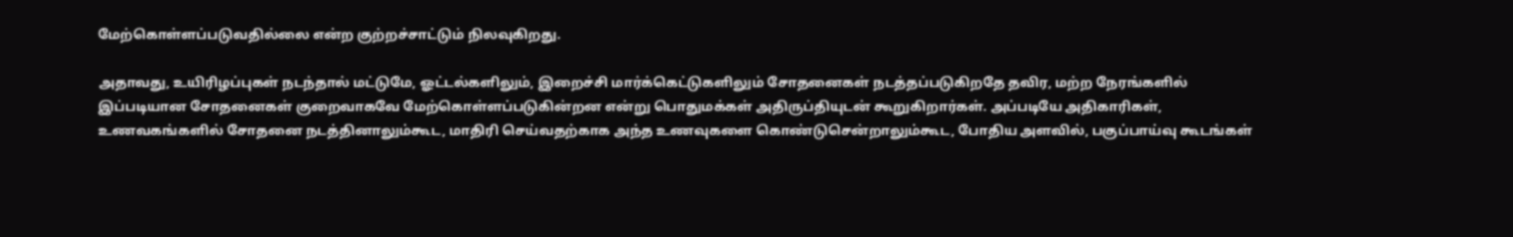மேற்கொள்ளப்படுவதில்லை என்ற குற்றச்சாட்டும் நிலவுகிறது.

அதாவது, உயிரிழப்புகள் நடந்தால் மட்டுமே, ஓட்டல்களிலும், இறைச்சி மார்க்கெட்டுகளிலும் சோதனைகள் நடத்தப்படுகிறதே தவிர, மற்ற நேரங்களில் இப்படியான சோதனைகள் குறைவாகவே மேற்கொள்ளப்படுகின்றன என்று பொதுமக்கள் அதிருப்தியுடன் கூறுகிறார்கள். அப்படியே அதிகாரிகள், உணவகங்களில் சோதனை நடத்தினாலும்கூட, மாதிரி செய்வதற்காக அந்த உணவுகளை கொண்டுசென்றாலும்கூட, போதிய அளவில், பகுப்பாய்வு கூடங்கள்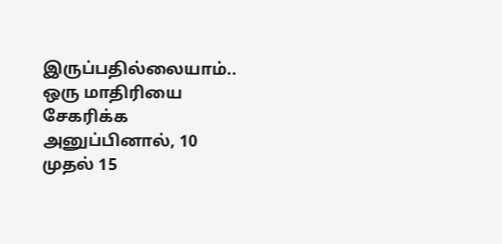இருப்பதில்லையாம்..
ஒரு மாதிரியை சேகரிக்க அனுப்பினால், 10 முதல் 15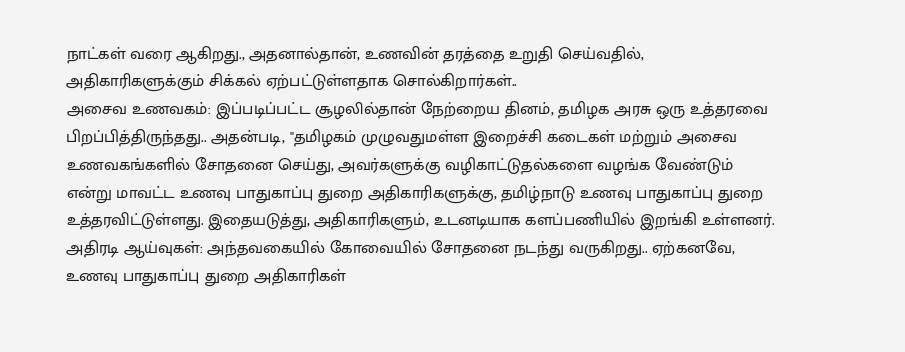நாட்கள் வரை ஆகிறது., அதனால்தான், உணவின் தரத்தை உறுதி செய்வதில், அதிகாரிகளுக்கும் சிக்கல் ஏற்பட்டுள்ளதாக சொல்கிறார்கள்..
அசைவ உணவகம்: இப்படிப்பட்ட சூழலில்தான் நேற்றைய தினம், தமிழக அரசு ஒரு உத்தரவை பிறப்பித்திருந்தது.. அதன்படி, "தமிழகம் முழுவதுமள்ள இறைச்சி கடைகள் மற்றும் அசைவ உணவகங்களில் சோதனை செய்து, அவர்களுக்கு வழிகாட்டுதல்களை வழங்க வேண்டும் என்று மாவட்ட உணவு பாதுகாப்பு துறை அதிகாரிகளுக்கு, தமிழ்நாடு உணவு பாதுகாப்பு துறை உத்தரவிட்டுள்ளது. இதையடுத்து, அதிகாரிகளும், உடனடியாக களப்பணியில் இறங்கி உள்ளனர்.
அதிரடி ஆய்வுகள்: அந்தவகையில் கோவையில் சோதனை நடந்து வருகிறது.. ஏற்கனவே, உணவு பாதுகாப்பு துறை அதிகாரிகள்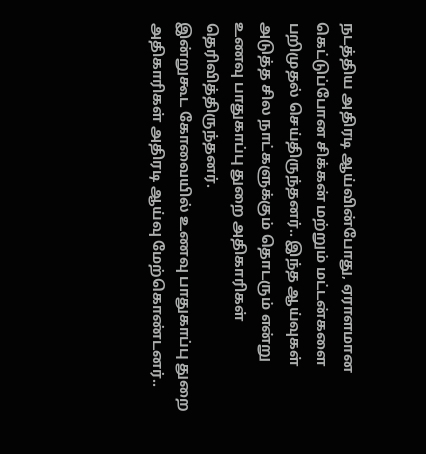நடத்திய அதிரடி ஆய்வின்போது, ஏராளமான கெட்டுப்போன சிக்கன் மற்றும் மட்டன்களை பறிமுதல் செய்திருந்தனர்.. இந்த ஆய்வுகள் அடுத்த சில நாட்களுக்கும் தொடரும் என்று உணவு பாதுகாப்பு துறை அதிகாரிகள் தெரிவித்திருந்தனர்.
இன்றுகூட கோவையில் உணவு பாதுகாப்பு துறை அதிகாரிகள் அதிரடி ஆய்வு மேற்கொண்டனர்..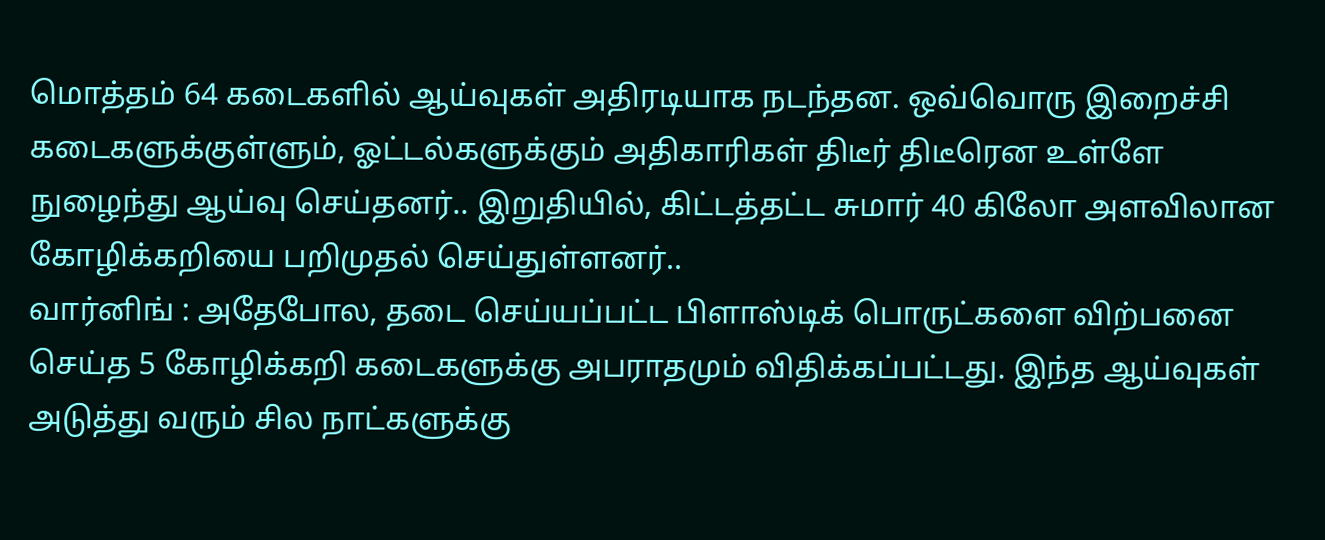மொத்தம் 64 கடைகளில் ஆய்வுகள் அதிரடியாக நடந்தன. ஒவ்வொரு இறைச்சி கடைகளுக்குள்ளும், ஓட்டல்களுக்கும் அதிகாரிகள் திடீர் திடீரென உள்ளே நுழைந்து ஆய்வு செய்தனர்.. இறுதியில், கிட்டத்தட்ட சுமார் 40 கிலோ அளவிலான கோழிக்கறியை பறிமுதல் செய்துள்ளனர்..
வார்னிங் : அதேபோல, தடை செய்யப்பட்ட பிளாஸ்டிக் பொருட்களை விற்பனை செய்த 5 கோழிக்கறி கடைகளுக்கு அபராதமும் விதிக்கப்பட்டது. இந்த ஆய்வுகள் அடுத்து வரும் சில நாட்களுக்கு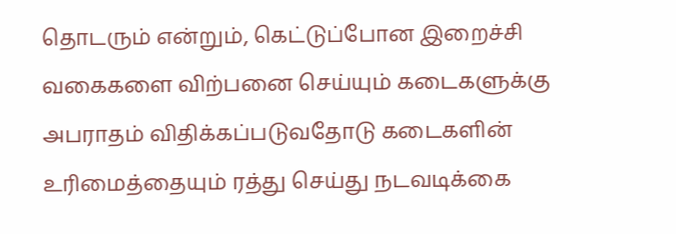தொடரும் என்றும், கெட்டுப்போன இறைச்சி வகைகளை விற்பனை செய்யும் கடைகளுக்கு அபராதம் விதிக்கப்படுவதோடு கடைகளின் உரிமைத்தையும் ரத்து செய்து நடவடிக்கை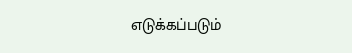எடுக்கப்படும்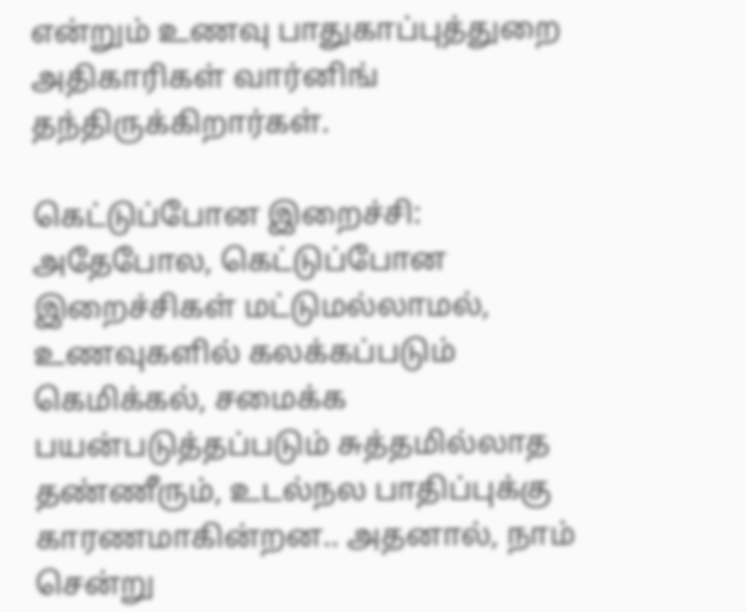என்றும் உணவு பாதுகாப்புத்துறை அதிகாரிகள் வார்னிங் தந்திருக்கிறார்கள்.

கெட்டுப்போன இறைச்சி: அதேபோல, கெட்டுப்போன இறைச்சிகள் மட்டுமல்லாமல், உணவுகளில் கலக்கப்படும் கெமிக்கல், சமைக்க பயன்படுத்தப்படும் சுத்தமில்லாத தண்ணீரும், உடல்நல பாதிப்புக்கு காரணமாகின்றன.. அதனால், நாம் சென்று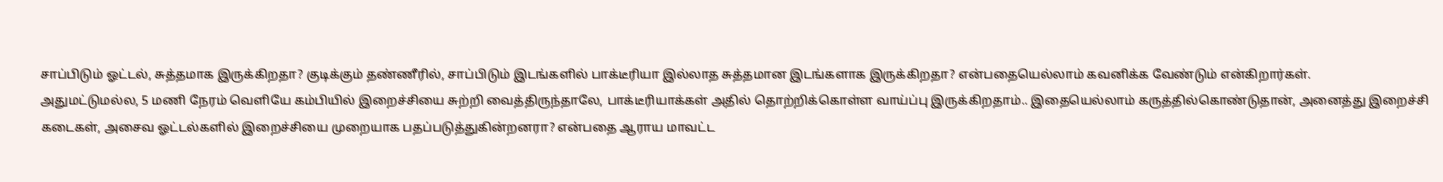சாப்பிடும் ஓட்டல், சுத்தமாக இருக்கிறதா? குடிக்கும் தண்ணீரில், சாப்பிடும் இடங்களில் பாக்டீரியா இல்லாத சுத்தமான இடங்களாக இருக்கிறதா? என்பதையெல்லாம் கவனிக்க வேண்டும் என்கிறார்கள்.
அதுமட்டுமல்ல, 5 மணி நேரம் வெளியே கம்பியில் இறைச்சியை சுற்றி வைத்திருந்தாலே, பாக்டீரியாக்கள் அதில் தொற்றிக்கொள்ள வாய்ப்பு இருக்கிறதாம்.. இதையெல்லாம் கருத்தில்கொண்டுதான், அனைத்து இறைச்சி கடைகள், அசைவ ஓட்டல்களில் இறைச்சியை முறையாக பதப்படுத்துகின்றனரா? என்பதை ஆராய மாவட்ட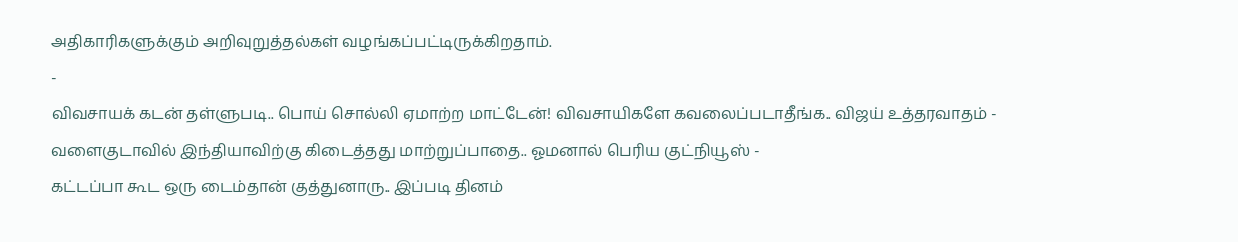அதிகாரிகளுக்கும் அறிவுறுத்தல்கள் வழங்கப்பட்டிருக்கிறதாம்.
-
விவசாயக் கடன் தள்ளுபடி.. பொய் சொல்லி ஏமாற்ற மாட்டேன்! விவசாயிகளே கவலைப்படாதீங்க.. விஜய் உத்தரவாதம் -
வளைகுடாவில் இந்தியாவிற்கு கிடைத்தது மாற்றுப்பாதை.. ஓமனால் பெரிய குட்நியூஸ் -
கட்டப்பா கூட ஒரு டைம்தான் குத்துனாரு.. இப்படி தினம்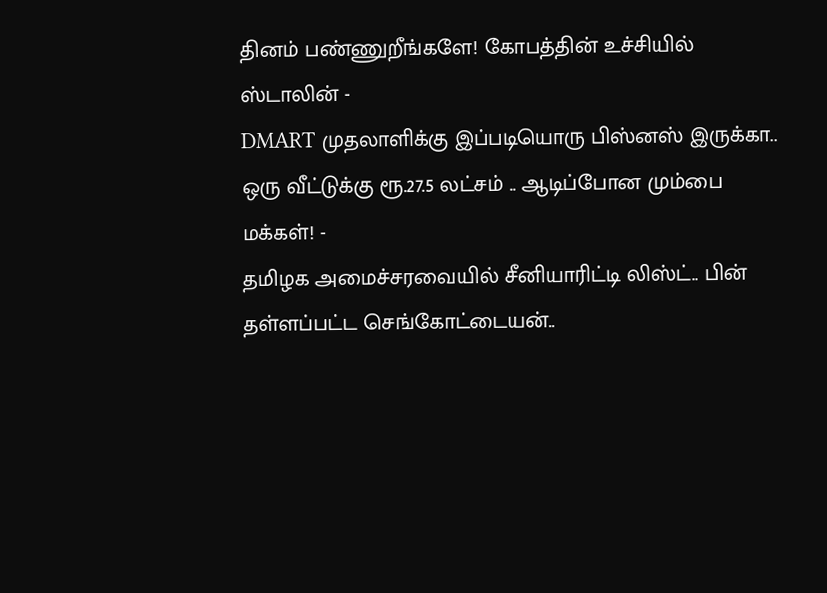தினம் பண்ணுறீங்களே! கோபத்தின் உச்சியில் ஸ்டாலின் -
DMART முதலாளிக்கு இப்படியொரு பிஸ்னஸ் இருக்கா.. ஒரு வீட்டுக்கு ரூ.27.5 லட்சம் .. ஆடிப்போன மும்பை மக்கள்! -
தமிழக அமைச்சரவையில் சீனியாரிட்டி லிஸ்ட்.. பின் தள்ளப்பட்ட செங்கோட்டையன்..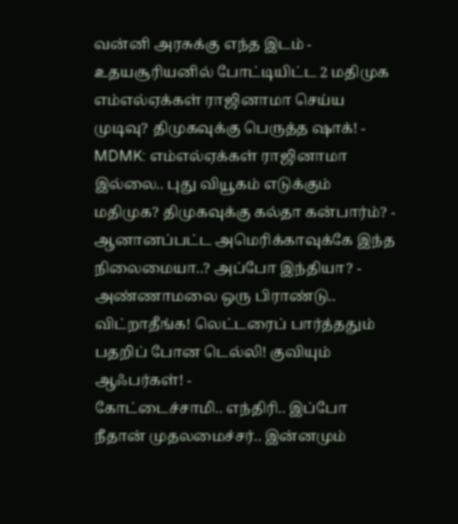வன்னி அரசுக்கு எந்த இடம் -
உதயசூரியனில் போட்டியிட்ட 2 மதிமுக எம்எல்ஏக்கள் ராஜினாமா செய்ய முடிவு? திமுகவுக்கு பெருத்த ஷாக்! -
MDMK: எம்எல்ஏக்கள் ராஜினாமா இல்லை.. புது வியூகம் எடுக்கும் மதிமுக? திமுகவுக்கு கல்தா கன்பார்ம்? -
ஆனானப்பட்ட அமெரிக்காவுக்கே இந்த நிலைமையா..? அப்போ இந்தியா? -
அண்ணாமலை ஒரு பிராண்டு.. விட்றாதீங்க! லெட்டரைப் பார்த்ததும் பதறிப் போன டெல்லி! குவியும் ஆஃபர்கள்! -
கோட்டைச்சாமி.. எந்திரி.. இப்போ நீதான் முதலமைச்சர்.. இன்னமும்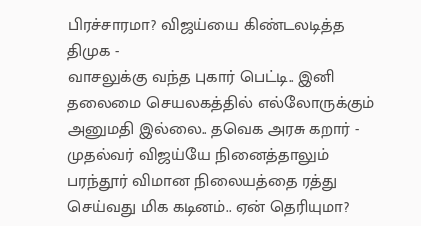பிரச்சாரமா? விஜய்யை கிண்டலடித்த திமுக -
வாசலுக்கு வந்த புகார் பெட்டி.. இனி தலைமை செயலகத்தில் எல்லோருக்கும் அனுமதி இல்லை.. தவெக அரசு கறார் -
முதல்வர் விஜய்யே நினைத்தாலும் பரந்தூர் விமான நிலையத்தை ரத்து செய்வது மிக கடினம்.. ஏன் தெரியுமா?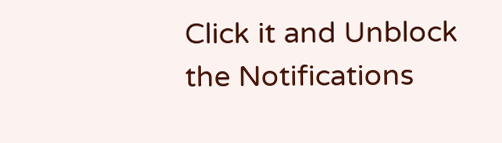Click it and Unblock the Notifications